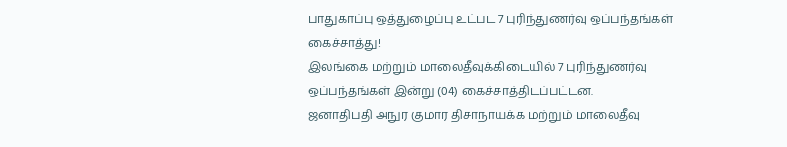பாதுகாப்பு ஒத்துழைப்பு உட்பட 7 புரிந்துணர்வு ஒப்பந்தங்கள் கைச்சாத்து!
இலங்கை மற்றும் மாலைதீவுக்கிடையில் 7 புரிந்துணர்வு ஒப்பந்தங்கள் இன்று (04) கைச்சாத்திடப்பட்டன.
ஜனாதிபதி அநுர குமார திசாநாயக்க மற்றும் மாலைதீவு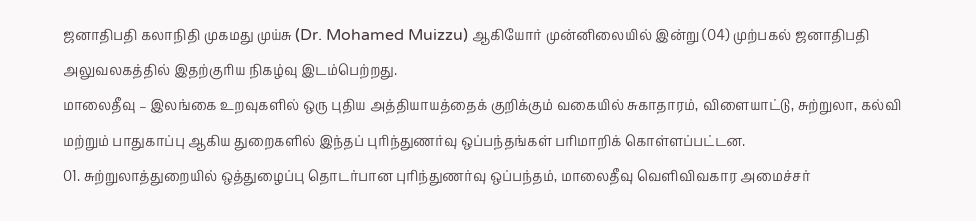ஜனாதிபதி கலாநிதி முகமது முய்சு (Dr. Mohamed Muizzu) ஆகியோர் முன்னிலையில் இன்று (04) முற்பகல் ஜனாதிபதி அலுவலகத்தில் இதற்குரிய நிகழ்வு இடம்பெற்றது.
மாலைதீவு – இலங்கை உறவுகளில் ஒரு புதிய அத்தியாயத்தைக் குறிக்கும் வகையில் சுகாதாரம், விளையாட்டு, சுற்றுலா, கல்வி மற்றும் பாதுகாப்பு ஆகிய துறைகளில் இந்தப் புரிந்துணர்வு ஒப்பந்தங்கள் பரிமாறிக் கொள்ளப்பட்டன.
01. சுற்றுலாத்துறையில் ஒத்துழைப்பு தொடர்பான புரிந்துணர்வு ஒப்பந்தம், மாலைதீவு வெளிவிவகார அமைச்சர்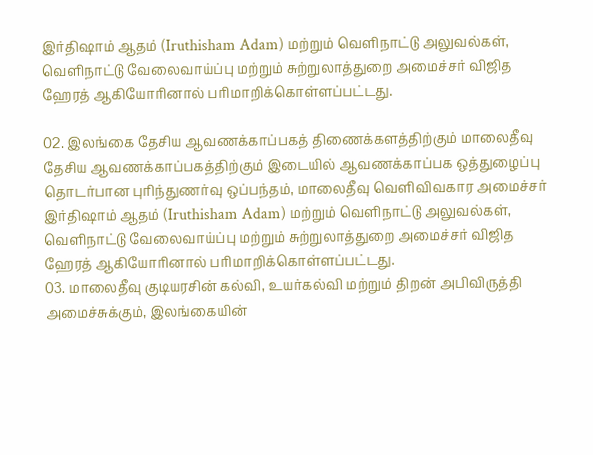இர்திஷாம் ஆதம் (Iruthisham Adam) மற்றும் வெளிநாட்டு அலுவல்கள், வெளிநாட்டு வேலைவாய்ப்பு மற்றும் சுற்றுலாத்துறை அமைச்சர் விஜித ஹேரத் ஆகியோரினால் பரிமாறிக்கொள்ளப்பட்டது.

02. இலங்கை தேசிய ஆவணக்காப்பகத் திணைக்களத்திற்கும் மாலைதீவு தேசிய ஆவணக்காப்பகத்திற்கும் இடையில் ஆவணக்காப்பக ஒத்துழைப்பு தொடர்பான புரிந்துணர்வு ஒப்பந்தம், மாலைதீவு வெளிவிவகார அமைச்சர் இர்திஷாம் ஆதம் (Iruthisham Adam) மற்றும் வெளிநாட்டு அலுவல்கள், வெளிநாட்டு வேலைவாய்ப்பு மற்றும் சுற்றுலாத்துறை அமைச்சர் விஜித ஹேரத் ஆகியோரினால் பரிமாறிக்கொள்ளப்பட்டது.
03. மாலைதீவு குடியரசின் கல்வி, உயர்கல்வி மற்றும் திறன் அபிவிருத்தி அமைச்சுக்கும், இலங்கையின்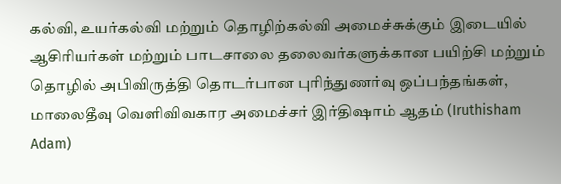கல்வி, உயர்கல்வி மற்றும் தொழிற்கல்வி அமைச்சுக்கும் இடையில் ஆசிரியர்கள் மற்றும் பாடசாலை தலைவர்களுக்கான பயிற்சி மற்றும் தொழில் அபிவிருத்தி தொடர்பான புரிந்துணர்வு ஒப்பந்தங்கள், மாலைதீவு வெளிவிவகார அமைச்சர் இர்திஷாம் ஆதம் (Iruthisham Adam)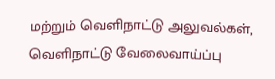மற்றும் வெளிநாட்டு அலுவல்கள், வெளிநாட்டு வேலைவாய்ப்பு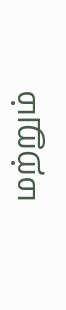மற்றும்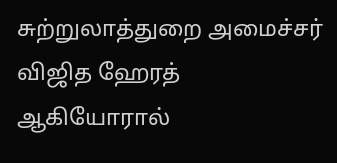சுற்றுலாத்துறை அமைச்சர் விஜித ஹேரத் ஆகியோரால்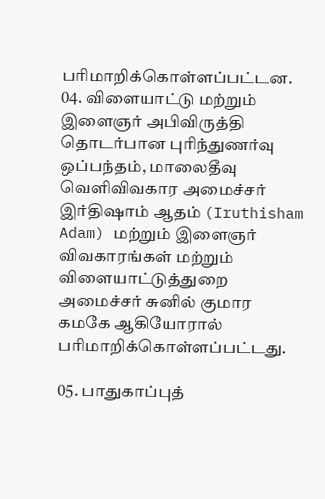பரிமாறிக்கொள்ளப்பட்டன.
04. விளையாட்டு மற்றும் இளைஞர் அபிவிருத்தி தொடர்பான புரிந்துணர்வு ஒப்பந்தம், மாலைதீவு வெளிவிவகார அமைச்சர் இர்திஷாம் ஆதம் (Iruthisham Adam) மற்றும் இளைஞர் விவகாரங்கள் மற்றும் விளையாட்டுத்துறை அமைச்சர் சுனில் குமார கமகே ஆகியோரால் பரிமாறிக்கொள்ளப்பட்டது.

05. பாதுகாப்புத்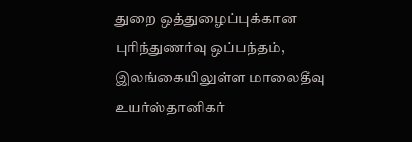துறை ஒத்துழைப்புக்கான புரிந்துணர்வு ஒப்பந்தம், இலங்கையிலுள்ள மாலைதீவு உயர்ஸ்தானிகர்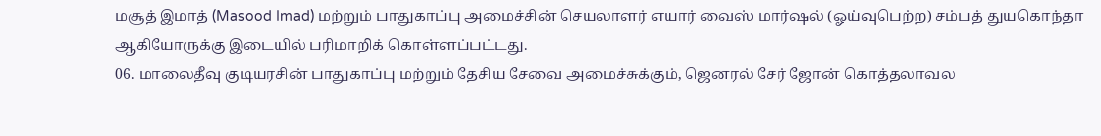மசூத் இமாத் (Masood Imad) மற்றும் பாதுகாப்பு அமைச்சின் செயலாளர் எயார் வைஸ் மார்ஷல் (ஓய்வுபெற்ற) சம்பத் துயகொந்தா ஆகியோருக்கு இடையில் பரிமாறிக் கொள்ளப்பட்டது.
06. மாலைதீவு குடியரசின் பாதுகாப்பு மற்றும் தேசிய சேவை அமைச்சுக்கும், ஜெனரல் சேர் ஜோன் கொத்தலாவல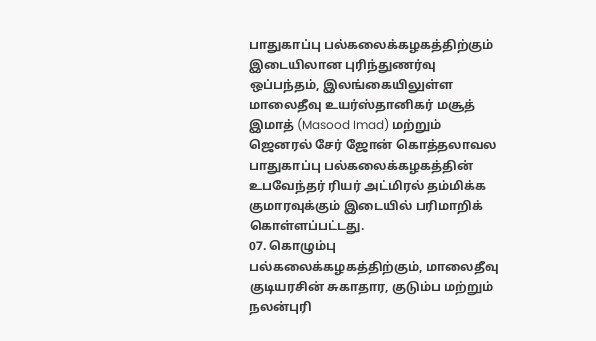பாதுகாப்பு பல்கலைக்கழகத்திற்கும் இடையிலான புரிந்துணர்வு ஒப்பந்தம், இலங்கையிலுள்ள மாலைதீவு உயர்ஸ்தானிகர் மசூத் இமாத் (Masood Imad) மற்றும் ஜெனரல் சேர் ஜோன் கொத்தலாவல பாதுகாப்பு பல்கலைக்கழகத்தின் உபவேந்தர் ரியர் அட்மிரல் தம்மிக்க குமாரவுக்கும் இடையில் பரிமாறிக் கொள்ளப்பட்டது.
07. கொழும்பு பல்கலைக்கழகத்திற்கும், மாலைதீவு குடியரசின் சுகாதார, குடும்ப மற்றும் நலன்புரி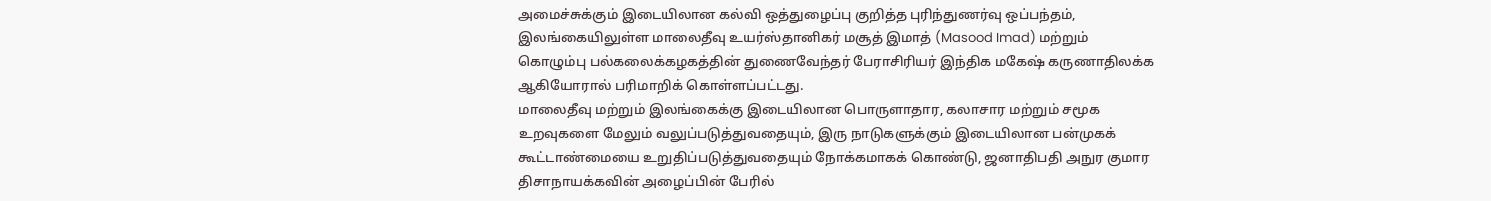அமைச்சுக்கும் இடையிலான கல்வி ஒத்துழைப்பு குறித்த புரிந்துணர்வு ஒப்பந்தம், இலங்கையிலுள்ள மாலைதீவு உயர்ஸ்தானிகர் மசூத் இமாத் (Masood Imad) மற்றும் கொழும்பு பல்கலைக்கழகத்தின் துணைவேந்தர் பேராசிரியர் இந்திக மகேஷ் கருணாதிலக்க ஆகியோரால் பரிமாறிக் கொள்ளப்பட்டது.
மாலைதீவு மற்றும் இலங்கைக்கு இடையிலான பொருளாதார, கலாசார மற்றும் சமூக உறவுகளை மேலும் வலுப்படுத்துவதையும், இரு நாடுகளுக்கும் இடையிலான பன்முகக் கூட்டாண்மையை உறுதிப்படுத்துவதையும் நோக்கமாகக் கொண்டு, ஜனாதிபதி அநுர குமார திசாநாயக்கவின் அழைப்பின் பேரில்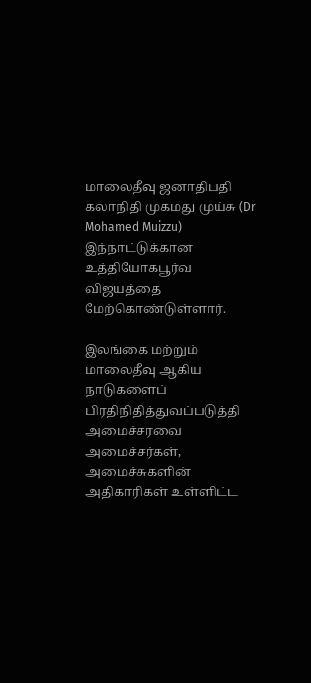மாலைதீவு ஜனாதிபதி கலாநிதி முகமது முய்சு (Dr Mohamed Muizzu) இந்நாட்டுக்கான உத்தியோகபூர்வ விஜயத்தை மேற்கொண்டுள்ளார்.

இலங்கை மற்றும் மாலைதீவு ஆகிய நாடுகளைப் பிரதிநிதித்துவப்படுத்தி அமைச்சரவை அமைச்சர்கள், அமைச்சுகளின் அதிகாரிகள் உள்ளிட்ட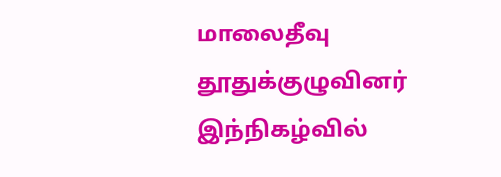மாலைதீவு தூதுக்குழுவினர் இந்நிகழ்வில்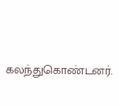கலந்துகொண்டனர்.